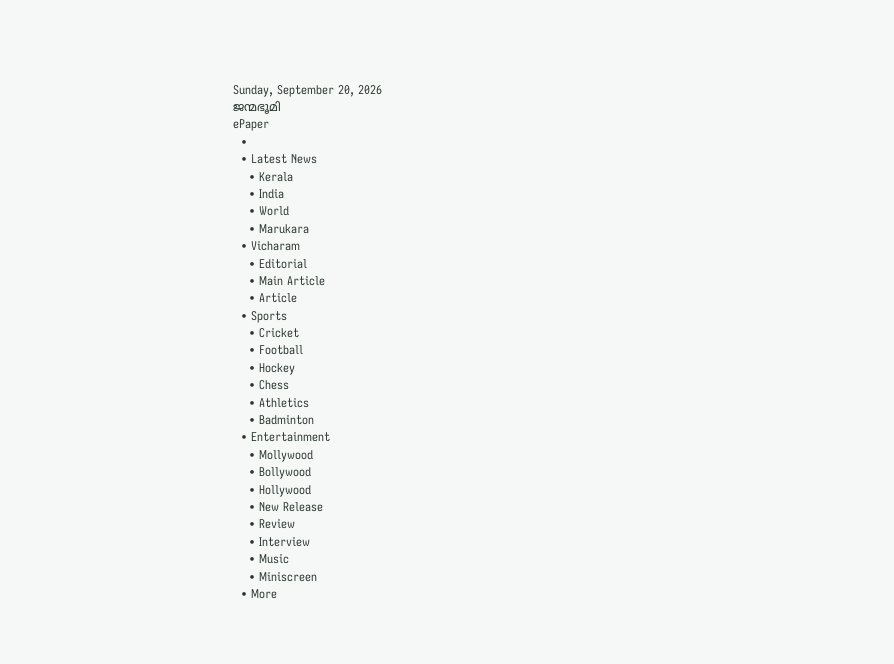Sunday, September 20, 2026
ജന്മഭൂമി
ePaper
  •
  • Latest News
    • Kerala
    • India
    • World
    • Marukara
  • Vicharam
    • Editorial
    • Main Article
    • Article
  • Sports
    • Cricket
    • Football
    • Hockey
    • Chess
    • Athletics
    • Badminton
  • Entertainment
    • Mollywood
    • Bollywood
    • Hollywood
    • New Release
    • Review
    • Interview
    • Music
    • Miniscreen
  • More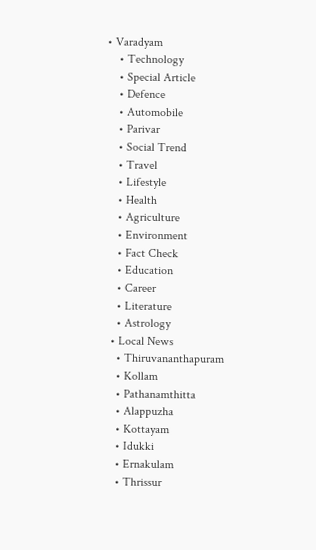• Varadyam
    • Technology
    • Special Article
    • Defence
    • Automobile
    • Parivar
    • Social Trend
    • Travel
    • Lifestyle
    • Health
    • Agriculture
    • Environment
    • Fact Check
    • Education
    • Career
    • Literature
    • Astrology
  • Local News
    • Thiruvananthapuram
    • Kollam
    • Pathanamthitta
    • Alappuzha
    • Kottayam
    • Idukki
    • Ernakulam
    • Thrissur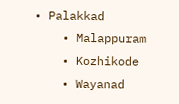• Palakkad
    • Malappuram
    • Kozhikode
    • Wayanad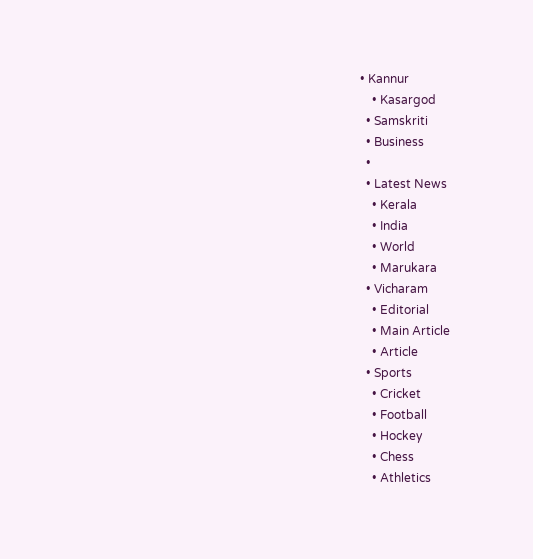• Kannur
    • Kasargod
  • Samskriti
  • Business
  •
  • Latest News
    • Kerala
    • India
    • World
    • Marukara
  • Vicharam
    • Editorial
    • Main Article
    • Article
  • Sports
    • Cricket
    • Football
    • Hockey
    • Chess
    • Athletics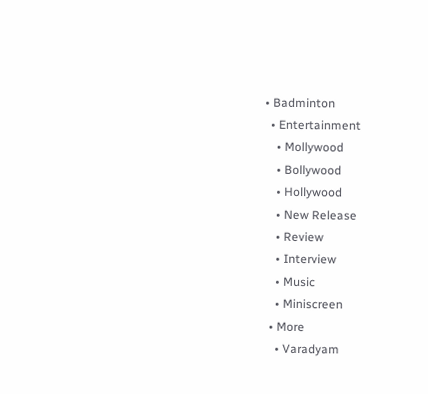• Badminton
  • Entertainment
    • Mollywood
    • Bollywood
    • Hollywood
    • New Release
    • Review
    • Interview
    • Music
    • Miniscreen
  • More
    • Varadyam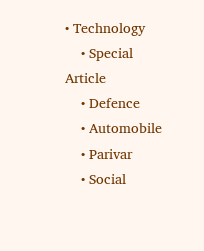• Technology
    • Special Article
    • Defence
    • Automobile
    • Parivar
    • Social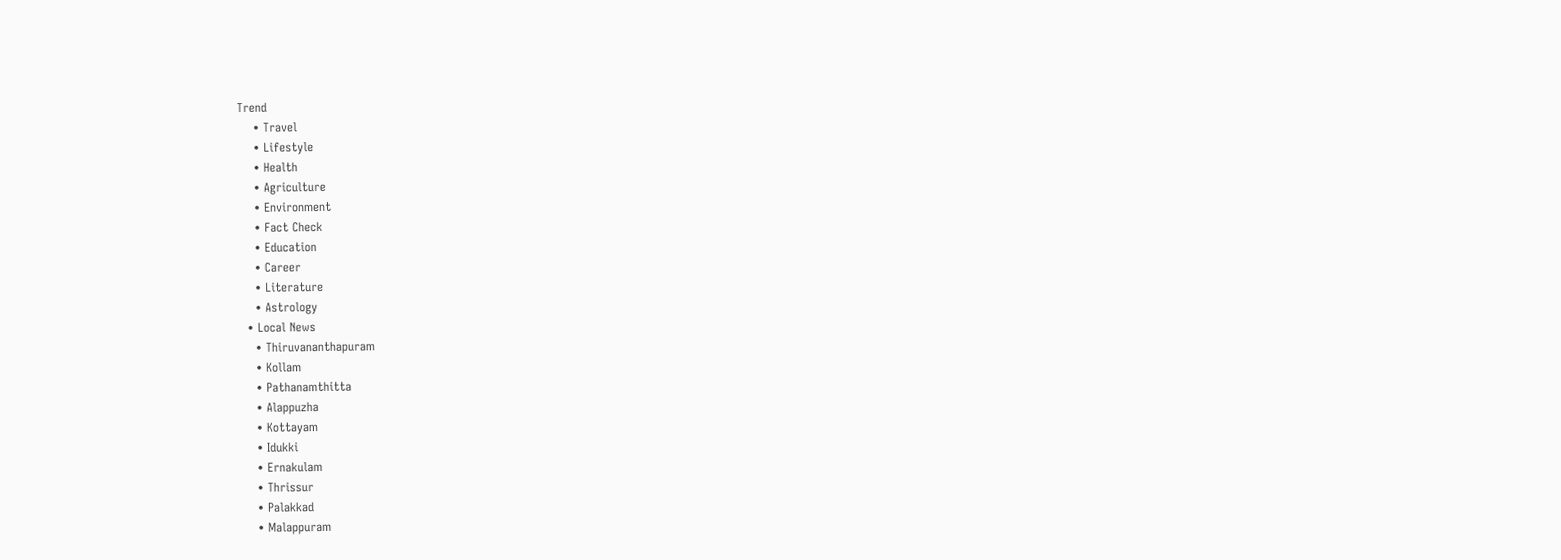Trend
    • Travel
    • Lifestyle
    • Health
    • Agriculture
    • Environment
    • Fact Check
    • Education
    • Career
    • Literature
    • Astrology
  • Local News
    • Thiruvananthapuram
    • Kollam
    • Pathanamthitta
    • Alappuzha
    • Kottayam
    • Idukki
    • Ernakulam
    • Thrissur
    • Palakkad
    • Malappuram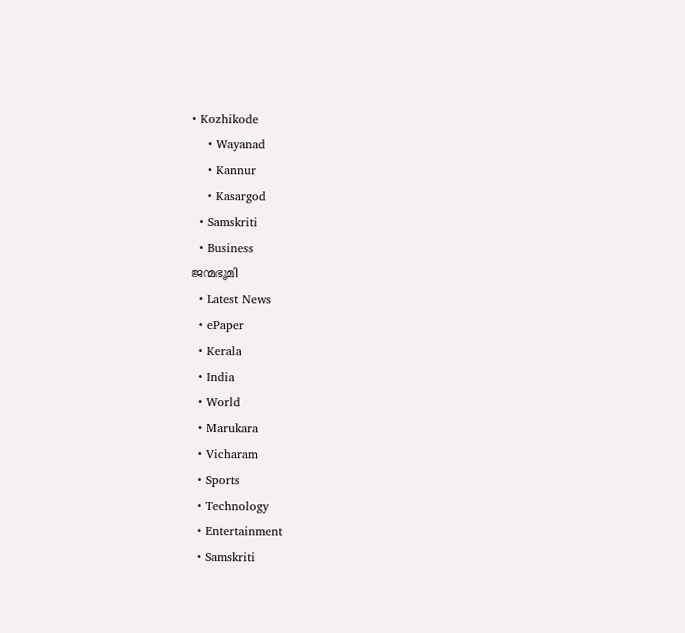• Kozhikode
    • Wayanad
    • Kannur
    • Kasargod
  • Samskriti
  • Business
ജന്മഭൂമി
  • Latest News
  • ePaper
  • Kerala
  • India
  • World
  • Marukara
  • Vicharam
  • Sports
  • Technology
  • Entertainment
  • Samskriti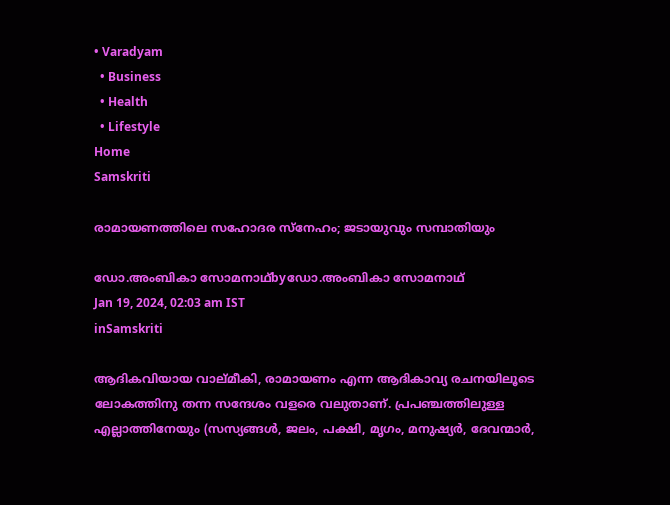• Varadyam
  • Business
  • Health
  • Lifestyle
Home
Samskriti

രാമായണത്തിലെ സഹോദര സ്‌നേഹം; ജടായുവും സമ്പാതിയും

ഡോ.അംബികാ സോമനാഥ്byഡോ.അംബികാ സോമനാഥ്
Jan 19, 2024, 02:03 am IST
inSamskriti

ആദികവിയായ വാല്മീകി, രാമായണം എന്ന ആദികാവ്യ രചനയിലൂടെ ലോകത്തിനു തന്ന സന്ദേശം വളരെ വലുതാണ്. പ്രപഞ്ചത്തിലുള്ള എല്ലാത്തിനേയും (സസ്യങ്ങള്‍, ജലം, പക്ഷി, മൃഗം, മനുഷ്യര്‍, ദേവന്മാര്‍,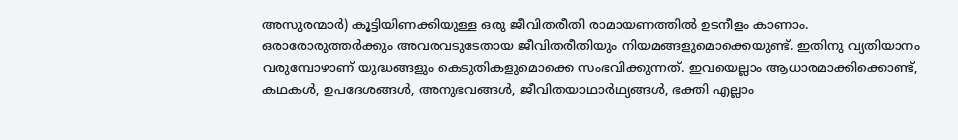അസുരന്മാര്‍) കൂട്ടിയിണക്കിയുള്ള ഒരു ജീവിതരീതി രാമായണത്തില്‍ ഉടനീളം കാണാം. ഒരാരോരുത്തര്‍ക്കും അവരവടുടേതായ ജീവിതരീതിയും നിയമങ്ങളുമൊക്കെയുണ്ട്. ഇതിനു വ്യതിയാനം വരുമ്പോഴാണ് യുദ്ധങ്ങളും കെടുതികളുമൊക്കെ സംഭവിക്കുന്നത്. ഇവയെല്ലാം ആധാരമാക്കിക്കൊണ്ട്, കഥകള്‍, ഉപദേശങ്ങള്‍, അനുഭവങ്ങള്‍, ജീവിതയാഥാര്‍ഥ്യങ്ങള്‍, ഭക്തി എല്ലാം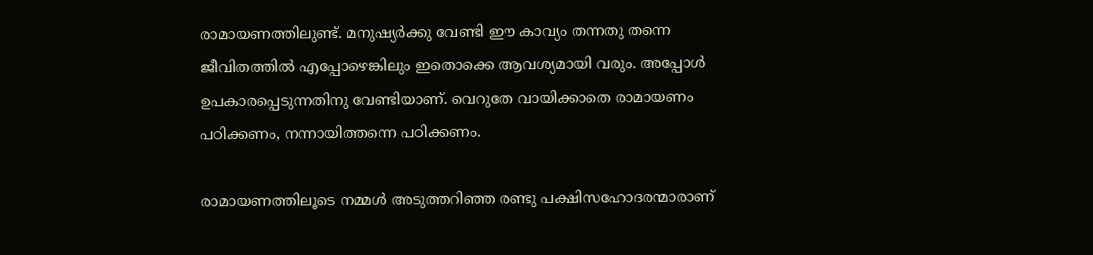രാമായണത്തിലുണ്ട്. മനുഷ്യര്‍ക്കു വേണ്ടി ഈ കാവ്യം തന്നതു തന്നെ ജീവിതത്തില്‍ എപ്പോഴെങ്കിലും ഇതൊക്കെ ആവശ്യമായി വരും. അപ്പോള്‍ ഉപകാരപ്പെടുന്നതിനു വേണ്ടിയാണ്. വെറുതേ വായിക്കാതെ രാമായണം പഠിക്കണം, നന്നായിത്തന്നെ പഠിക്കണം.

രാമായണത്തിലൂടെ നമ്മള്‍ അടുത്തറിഞ്ഞ രണ്ടു പക്ഷിസഹോദരന്മാരാണ്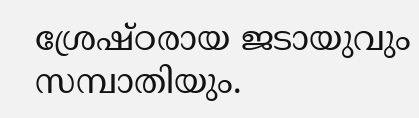ശ്രേഷ്ഠരായ ജടായുവും സമ്പാതിയും.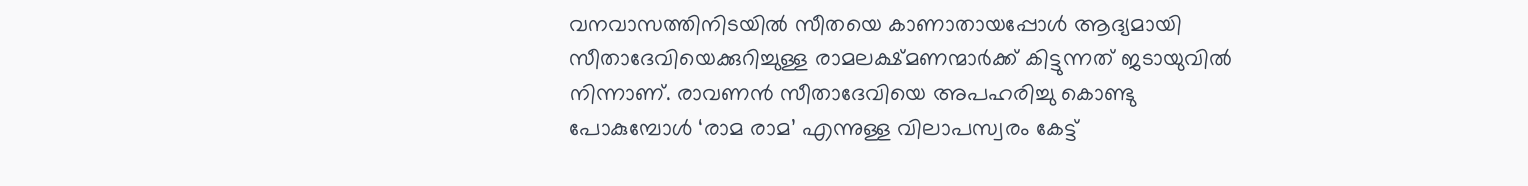വനവാസത്തിനിടയില്‍ സീതയെ കാണാതായപ്പോള്‍ ആദ്യമായി സീതാദേവിയെക്കുറിച്ചുള്ള രാമലക്ഷ്മണന്മാര്‍ക്ക് കിട്ടുന്നത് ജടായുവില്‍ നിന്നാണ്. രാവണന്‍ സീതാദേവിയെ അപഹരിച്ചു കൊണ്ടു പോകുമ്പോള്‍ ‘രാമ രാമ’ എന്നുള്ള വിലാപസ്വരം കേട്ട്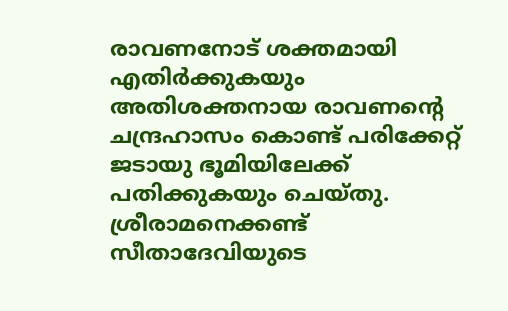രാവണനോട് ശക്തമായി എതിര്‍ക്കുകയും അതിശക്തനായ രാവണന്റെ ചന്ദ്രഹാസം കൊണ്ട് പരിക്കേറ്റ് ജടായു ഭൂമിയിലേക്ക് പതിക്കുകയും ചെയ്തു. ശ്രീരാമനെക്കണ്ട് സീതാദേവിയുടെ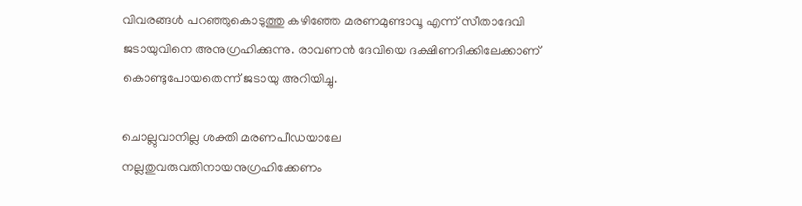വിവരങ്ങള്‍ പറഞ്ഞുകൊടുത്തു കഴിഞ്ഞേ മരണമുണ്ടാവൂ എന്ന് സീതാദേവി ജടായുവിനെ അനുഗ്രഹിക്കുന്നു. രാവണന്‍ ദേവിയെ ദക്ഷിണദിക്കിലേക്കാണ് കൊണ്ടുപോയതെന്ന് ജടായു അറിയിച്ചു.

ചൊല്ലുവാനില്ല ശക്തി മരണപീഡയാലേ
നല്ലതുവരുവതിനായനുഗ്രഹിക്കേണം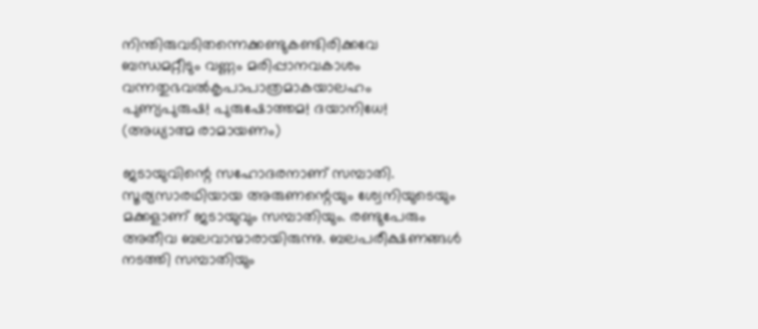നിന്തിരുവടിതന്നെക്കണ്ടുകണ്ടിരിക്കവേ
ബന്ധമറ്റീടും വണ്ണം മരിപ്പാനവകാശം
വന്നതുഭവല്‍കൃപാപാത്രമാകയാലഹം
പുണ്യപുരുഷ! പുരുഷോത്തമ! ദയാനിധേ!
(അധ്യാത്മ രാമായണം)

ജടായുവിന്റെ സഹോദരനാണ് സമ്പാതി. സൂര്യസാരഥിയായ അരുണന്റെയും ശ്വേനിയുടെയും മക്കളാണ് ജടായുവും സമ്പാതിയും. രണ്ടുപേരും അതീവ ബലവാന്മാരായിരുന്നു. ബലപരീക്ഷണങ്ങള്‍ നടത്തി സമ്പാതിയും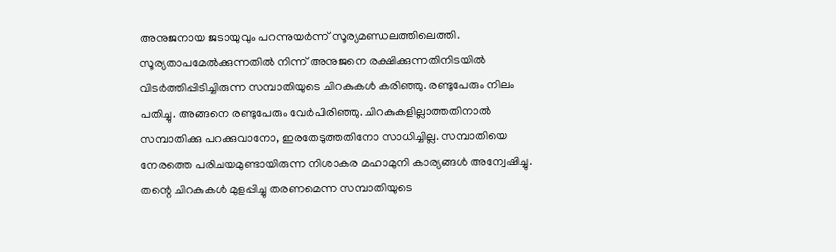അനുജനായ ജടായുവും പറന്നുയര്‍ന്ന് സൂര്യമണ്ഡലത്തിലെത്തി. സൂര്യതാപമേല്‍ക്കുന്നതില്‍ നിന്ന് അനുജനെ രക്ഷിക്കുന്നതിനിടയില്‍ വിടര്‍ത്തിപ്പിടിച്ചിരുന്ന സമ്പാതിയുടെ ചിറകുകള്‍ കരിഞ്ഞു. രണ്ടുപേരും നിലം പതിച്ചു. അങ്ങനെ രണ്ടുപേരും വേര്‍പിരിഞ്ഞു. ചിറകുകളില്ലാത്തതിനാല്‍ സമ്പാതിക്കു പറക്കുവാനോ, ഇരതേടുത്തതിനോ സാധിച്ചില്ല. സമ്പാതിയെ നേരത്തെ പരിചയമുണ്ടായിരുന്ന നിശാകര മഹാമുനി കാര്യങ്ങള്‍ അന്വേഷിച്ചു. തന്റെ ചിറകുകള്‍ മുളപ്പിച്ചു തരണമെന്ന സമ്പാതിയുടെ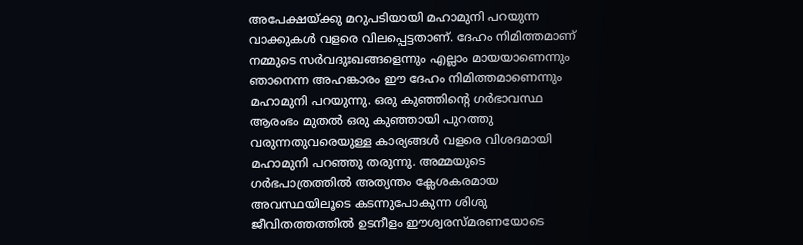അപേക്ഷയ്‌ക്കു മറുപടിയായി മഹാമുനി പറയുന്ന വാക്കുകള്‍ വളരെ വിലപ്പെട്ടതാണ്. ദേഹം നിമിത്തമാണ് നമ്മുടെ സര്‍വദുഃഖങ്ങളെന്നും എല്ലാം മായയാണെന്നും ഞാനെന്ന അഹങ്കാരം ഈ ദേഹം നിമിത്തമാണെന്നും മഹാമുനി പറയുന്നു. ഒരു കുഞ്ഞിന്റെ ഗര്‍ഭാവസ്ഥ ആരംഭം മുതല്‍ ഒരു കുഞ്ഞായി പുറത്തു വരുന്നതുവരെയുള്ള കാര്യങ്ങള്‍ വളരെ വിശദമായി മഹാമുനി പറഞ്ഞു തരുന്നു. അമ്മയുടെ ഗര്‍ഭപാത്രത്തില്‍ അത്യന്തം ക്ലേശകരമായ അവസ്ഥയിലൂടെ കടന്നുപോകുന്ന ശിശു ജീവിതത്തത്തില്‍ ഉടനീളം ഈശ്വരസ്മരണയോടെ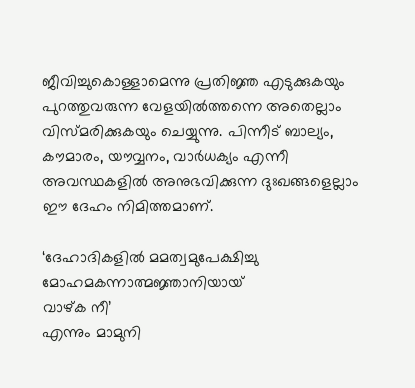ജീവിച്ചുകൊള്ളാമെന്നു പ്രതിജ്ഞ എടുക്കുകയും പുറത്തുവരുന്ന വേളയില്‍ത്തന്നെ അതെല്ലാം വിസ്മരിക്കുകയും ചെയ്യുന്നു. പിന്നീട് ബാല്യം, കൗമാരം, യൗവ്വനം, വാര്‍ധക്യം എന്നീ അവസ്ഥകളില്‍ അനുഭവിക്കുന്ന ദുഃഖങ്ങളെല്ലാം ഈ ദേഹം നിമിത്തമാണ്.

‘ദേഹാദികളില്‍ മമത്വമുപേക്ഷിച്ചു
മോഹമകന്നാത്മജ്ഞാനിയായ്
വാഴ്ക നീ’
എന്നും മാമുനി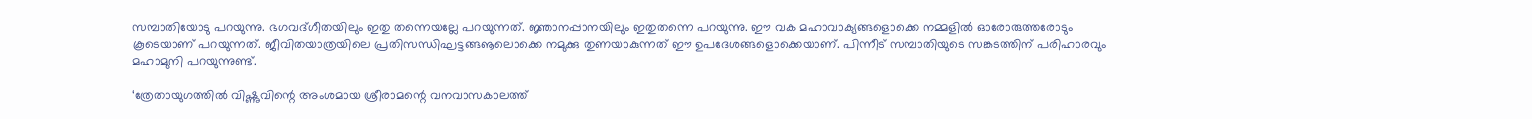സമ്പാതിയോടു പറയുന്നു. ഭഗവദ്ഗീതയിലും ഇതു തന്നെയല്ലേ പറയുന്നത്. ജ്ഞാനപ്പാനയിലും ഇതുതന്നെ പറയുന്നു. ഈ വക മഹാവാക്യങ്ങളൊക്കെ നമ്മളില്‍ ഓരോരുത്തരോടും കൂടെയാണ് പറയുന്നത്. ജീവിതയാത്രയിലെ പ്രതിസന്ധിഘട്ടങ്ങൡലൊക്കെ നമുക്കു തുണയാകുന്നത് ഈ ഉപദേശങ്ങളൊക്കെയാണ്. പിന്നീട് സമ്പാതിയുടെ സങ്കടത്തിന് പരിഹാരവും മഹാമുനി പറയുന്നുണ്ട്.

‘ത്രേതായുഗത്തില്‍ വിഷ്ണുവിന്റെ അംശമായ ശ്രീരാമന്റെ വനവാസകാലത്ത്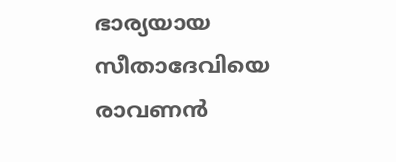ഭാര്യയായ സീതാദേവിയെ രാവണന്‍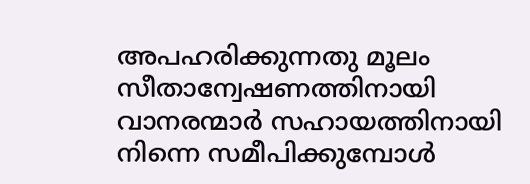അപഹരിക്കുന്നതു മൂലം സീതാന്വേഷണത്തിനായി വാനരന്മാര്‍ സഹായത്തിനായി നിന്നെ സമീപിക്കുമ്പോള്‍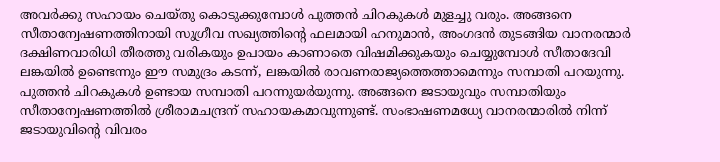അവര്‍ക്കു സഹായം ചെയ്തു കൊടുക്കുമ്പോള്‍ പുത്തന്‍ ചിറകുകള്‍ മുളച്ചു വരും. അങ്ങനെ സീതാന്വേഷണത്തിനായി സുഗ്രീവ സഖ്യത്തിന്റെ ഫലമായി ഹനുമാന്‍, അംഗദന്‍ തുടങ്ങിയ വാനരന്മാര്‍ ദക്ഷിണവാരിധി തീരത്തു വരികയും ഉപായം കാണാതെ വിഷമിക്കുകയും ചെയ്യുമ്പോള്‍ സീതാദേവി ലങ്കയില്‍ ഉണ്ടെന്നും ഈ സമുദ്രം കടന്ന്, ലങ്കയില്‍ രാവണരാജ്യത്തെത്താമെന്നും സമ്പാതി പറയുന്നു. പുത്തന്‍ ചിറകുകള്‍ ഉണ്ടായ സമ്പാതി പറന്നുയര്‍യുന്നു. അങ്ങനെ ജടായുവും സമ്പാതിയും സീതാന്വേഷണത്തില്‍ ശ്രീരാമചന്ദ്രന് സഹായകമാവുന്നുണ്ട്. സംഭാഷണമധ്യേ വാനരന്മാരില്‍ നിന്ന് ജടായുവിന്റെ വിവരം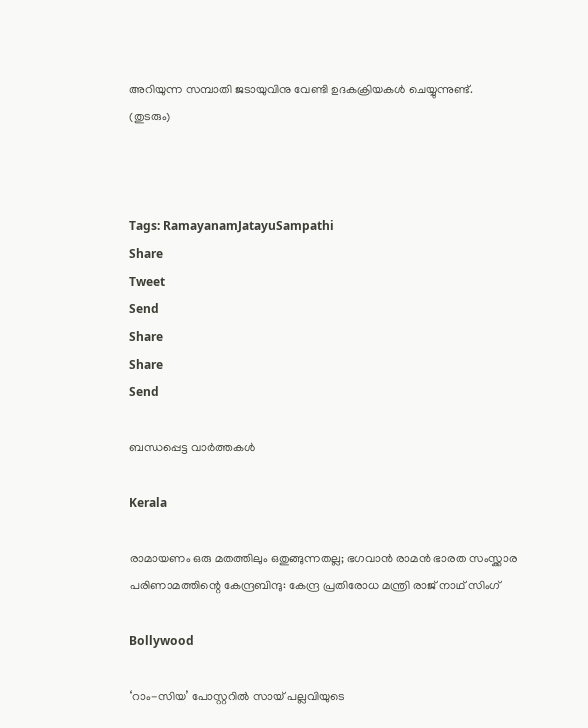അറിയുന്ന സമ്പാതി ജടായുവിനു വേണ്ടി ഉദകക്രിയകള്‍ ചെയ്യുന്നുണ്ട്.
(തുടരും)



Tags: RamayanamJatayuSampathi
Share
Tweet
Send
Share
Share
Send

ബന്ധപ്പെട്ട വാര്‍ത്തകള്‍

Kerala

രാമായണം ഒരു മതത്തിലും ഒതുങ്ങുന്നതല്ല; ഭഗവാൻ രാമൻ ഭാരത സംസ്ക്കാര പരിണാമത്തിന്റെ കേന്ദ്രബിന്ദു: കേന്ദ്ര പ്രതിരോധ മന്ത്രി രാജ് നാഥ് സിംഗ്

Bollywood

‘റാം-സിയ’ പോസ്റ്ററിൽ സായ് പല്ലവിയുടെ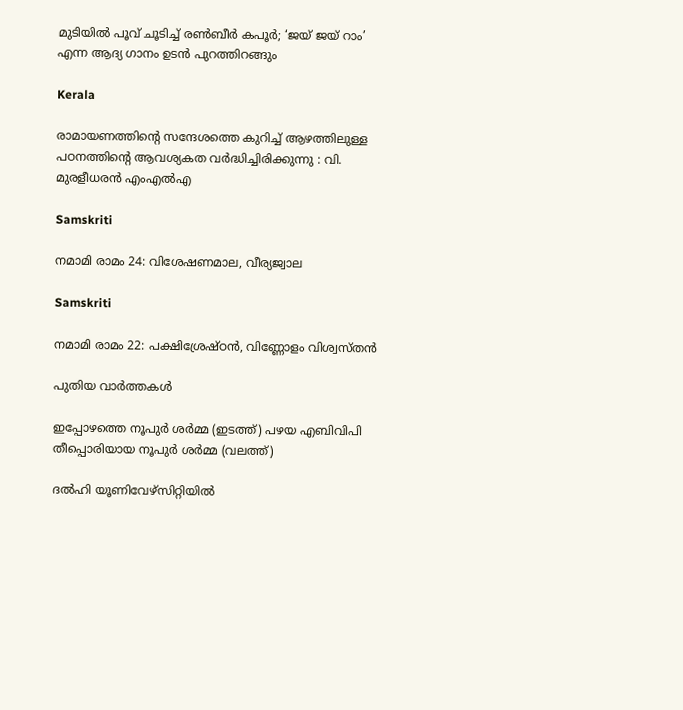മുടിയിൽ പൂവ് ചൂടിച്ച് രൺബീർ കപൂർ; ‘ജയ് ജയ് റാം’ എന്ന ആദ്യ ഗാനം ഉടൻ പുറത്തിറങ്ങും

Kerala

രാമായണത്തിന്റെ സന്ദേശത്തെ കുറിച്ച് ആഴത്തിലുള്ള പഠനത്തിന്റെ ആവശ്യകത വർദ്ധിച്ചിരിക്കുന്നു : വി. മുരളീധരൻ എംഎൽഎ

Samskriti

നമാമി രാമം 24: വിശേഷണമാല, വീര്യജ്വാല

Samskriti

നമാമി രാമം 22: പക്ഷിശ്രേഷ്ഠന്‍, വിണ്ണോളം വിശ്വസ്തന്‍

പുതിയ വാര്‍ത്തകള്‍

ഇപ്പോഴത്തെ നൂപുര്‍ ശര്‍മ്മ (ഇടത്ത്) പഴയ എബിവിപി തീപ്പൊരിയായ നൂപുര്‍ ശര്‍മ്മ (വലത്ത്)

ദല്‍ഹി യൂണിവേഴ്സിറ്റിയില്‍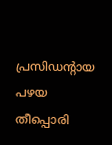പ്രസിഡന്‍റായ പഴയ തീപ്പൊരി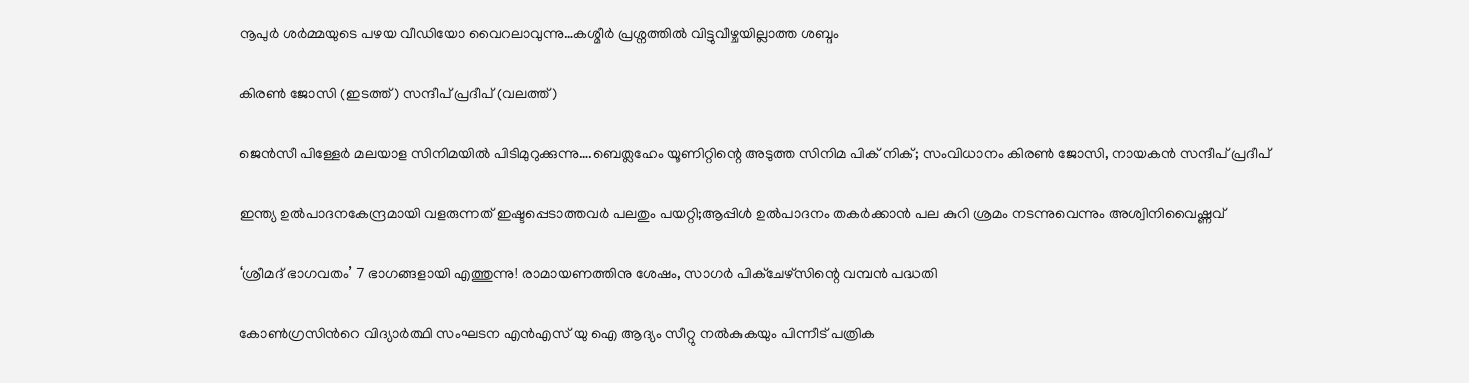നൂപുര്‍ ശര്‍മ്മയുടെ പഴയ വീഡിയോ വൈറലാവുന്നു…കശ്മീര്‍ പ്രശ്നത്തില്‍ വിട്ടുവീഴ്ചയില്ലാത്ത ശബ്ദം

കിരണ്‍ ജോസി (ഇടത്ത്) സന്ദീപ് പ്രദീപ് (വലത്ത്)

ജെന്‍സീ പിള്ളേര്‍ മലയാള സിനിമയില്‍ പിടിമുറുക്കുന്നു….ബെത്ലഹേം യൂണിറ്റിന്റെ അടുത്ത സിനിമ പിക് നിക്; സംവിധാനം കിരണ്‍ ജോസി, നായകന്‍ സന്ദീപ് പ്രദീപ്

ഇന്ത്യ ഉല്‍പാദനകേന്ദ്രമായി വളരുന്നത് ഇഷ്ടപ്പെടാത്തവര്‍ പലതും പയറ്റി;ആപ്പിള്‍ ഉല്‍പാദനം തകര്‍ക്കാന്‍ പല കുറി ശ്രമം നടന്നുവെന്നും അശ്വിനിവൈഷ്ണവ്

‘ശ്രീമദ് ഭാഗവതം’ 7 ഭാഗങ്ങളായി എത്തുന്നു! രാമായണത്തിനു ശേഷം, സാഗർ പിക്ചേഴ്സിന്റെ വമ്പൻ പദ്ധതി

കോണ്‍ഗ്രസിന്‍റെ വിദ്യാര്‍ത്ഥി സംഘടന എന്‍എസ് യു ഐ ആദ്യം സീറ്റു നല്‍കുകയും പിന്നീട് പത്രിക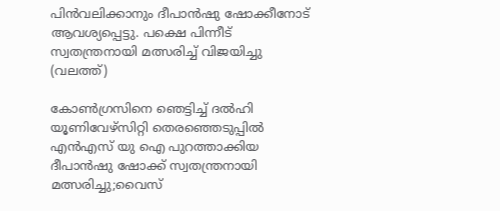പിന്‍വലിക്കാനും ദീപാന്‍ഷു ഷോക്കീനോട് ആവശ്യപ്പെട്ടു. പക്ഷെ പിന്നീട് സ്വതന്ത്രനായി മത്സരിച്ച് വിജയിച്ചു (വലത്ത്)

കോണ്‍ഗ്രസിനെ ഞെട്ടിച്ച് ദല്‍ഹി യൂണിവേഴ്സിറ്റി തെരഞ്ഞെടുപ്പില്‍ എന്‍എസ് യു ഐ പുറത്താക്കിയ ദീപാൻഷു ഷോക്ക് സ്വതന്ത്രനായി മത്സരിച്ചു;വൈസ്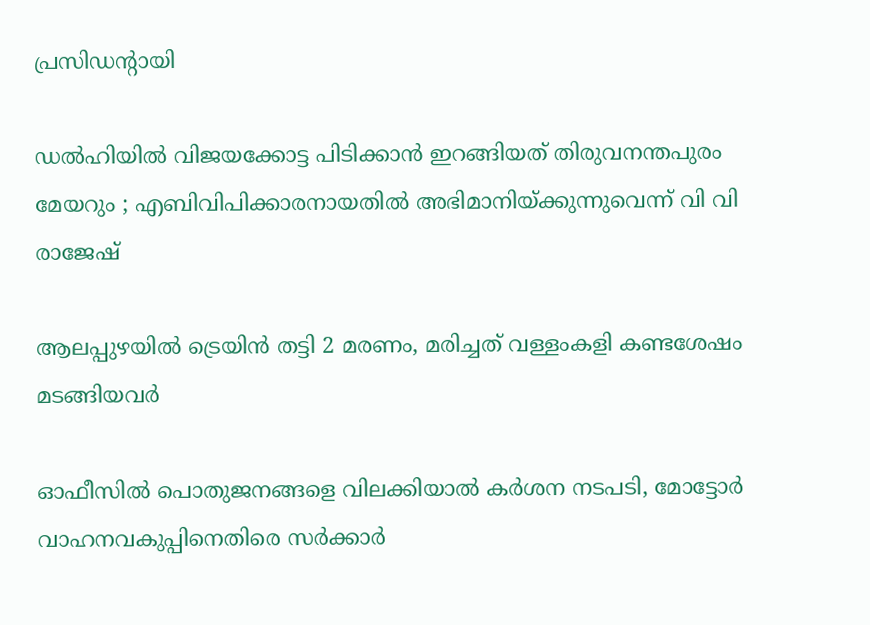പ്രസിഡന്‍റായി

ഡൽഹിയിൽ വിജയക്കോട്ട പിടിക്കാൻ ഇറങ്ങിയത് തിരുവനന്തപുരം മേയറും ; എബിവിപിക്കാരനായതിൽ അഭിമാനിയ്‌ക്കുന്നുവെന്ന് വി വി രാജേഷ്

ആലപ്പുഴയില്‍ ട്രെയിന്‍ തട്ടി 2 മരണം, മരിച്ചത് വള്ളംകളി കണ്ടശേഷം മടങ്ങിയവര്‍

ഓഫീസില്‍ പൊതുജനങ്ങളെ വിലക്കിയാല്‍ കര്‍ശന നടപടി, മോട്ടോര്‍ വാഹനവകുപ്പിനെതിരെ സര്‍ക്കാര്‍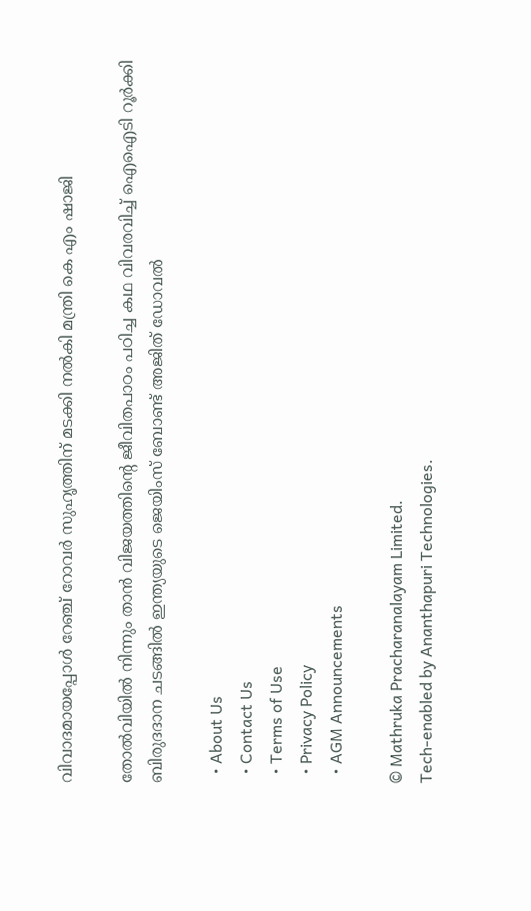വിവാദമായപ്പോള്‍ റേഞ്ച് റോവര്‍ സുഹൃത്തിന് മടക്കി നല്‍കി മന്ത്രി കെ എം ഷാജി

തോല്‍വിയില്‍ നിന്നും താന്‍ വിജയത്തിന്റെ ജീവിതപാഠം പഠിച്ച കഥ വിവരവിച്ച് ഐഐടി റൂർക്കി ബിരുദദാന ചടങ്ങിൽ ഇന്ത്യയുടെ ജെയിംസ് ബോണ്ട് അജിത് ഡോവല്‍

  • About Us
  • Contact Us
  • Terms of Use
  • Privacy Policy
  • AGM Announcements

© Mathruka Pracharanalayam Limited.
Tech-enabled by Ananthapuri Technologies.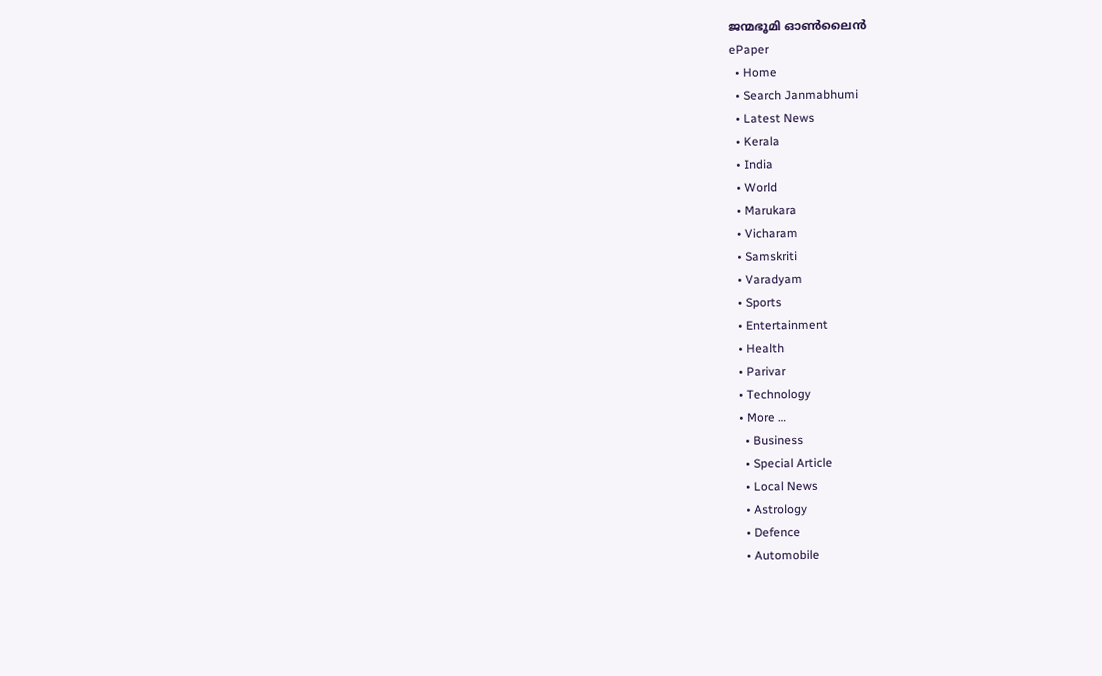ജന്മഭൂമി ഓണ്‍ലൈന്‍
ePaper
  • Home
  • Search Janmabhumi
  • Latest News
  • Kerala
  • India
  • World
  • Marukara
  • Vicharam
  • Samskriti
  • Varadyam
  • Sports
  • Entertainment
  • Health
  • Parivar
  • Technology
  • More …
    • Business
    • Special Article
    • Local News
    • Astrology
    • Defence
    • Automobile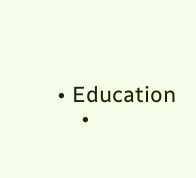• Education
    •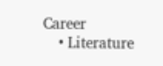Career
    • Literature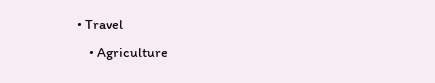• Travel
    • Agriculture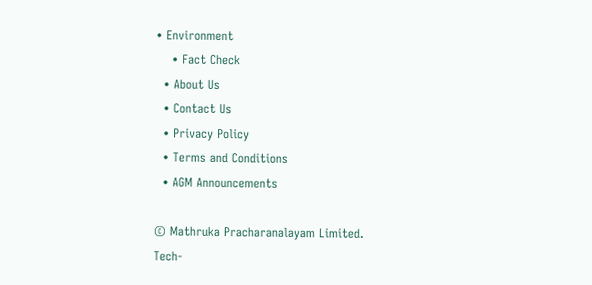• Environment
    • Fact Check
  • About Us
  • Contact Us
  • Privacy Policy
  • Terms and Conditions
  • AGM Announcements

© Mathruka Pracharanalayam Limited.
Tech-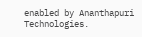enabled by Ananthapuri Technologies.